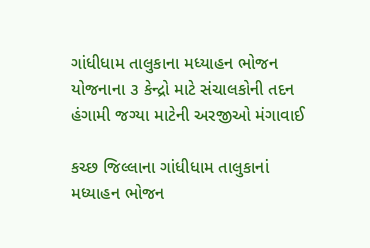ગાંધીધામ તાલુકાના મધ્યાહન ભોજન યોજનાના ૩ કેન્દ્રો માટે સંચાલકોની તદન હંગામી જગ્યા માટેની અરજીઓ મંગાવાઈ

કચ્છ જિલ્લાના ગાંધીધામ તાલુકાનાં મધ્યાહન ભોજન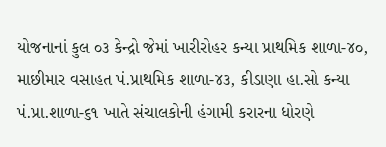યોજનાનાં કુલ ૦૩ કેન્દ્રો જેમાં ખારીરોહર કન્યા પ્રાથમિક શાળા-૪૦, માછીમાર વસાહત પં.પ્રાથમિક શાળા-૪૩, કીડાણા હા.સો કન્યા પં.પ્રા.શાળા-૬૧ ખાતે સંચાલકોની હંગામી કરારના ધોરણે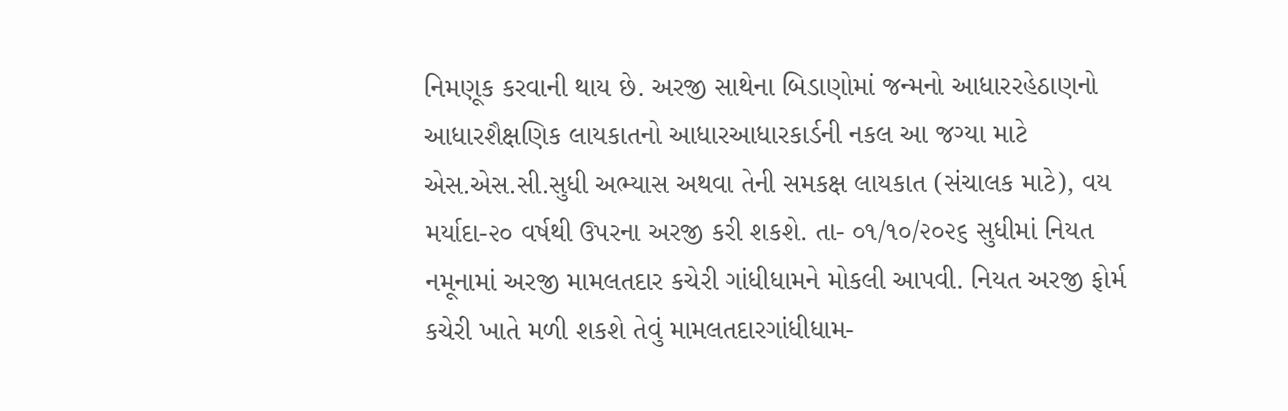નિમણૂક કરવાની થાય છે. અરજી સાથેના બિડાણોમાં જન્મનો આધારરહેઠાણનો આધારશૈક્ષણિક લાયકાતનો આધારઆધારકાર્ડની નકલ આ જગ્યા માટે એસ.એસ.સી.સુધી અભ્યાસ અથવા તેની સમકક્ષ લાયકાત (સંચાલક માટે), વય મર્યાદા-૨૦ વર્ષથી ઉપરના અરજી કરી શકશે. તા- ૦૧/૧૦/૨૦૨૬ સુધીમાં નિયત નમૂનામાં અરજી મામલતદાર કચેરી ગાંધીધામને મોકલી આપવી. નિયત અરજી ફોર્મ કચેરી ખાતે મળી શકશે તેવું મામલતદારગાંધીધામ-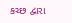કચ્છ દ્વારા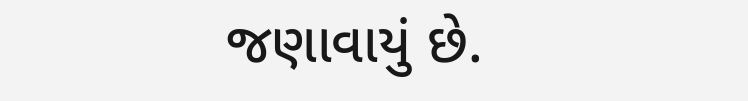જણાવાયું છે.